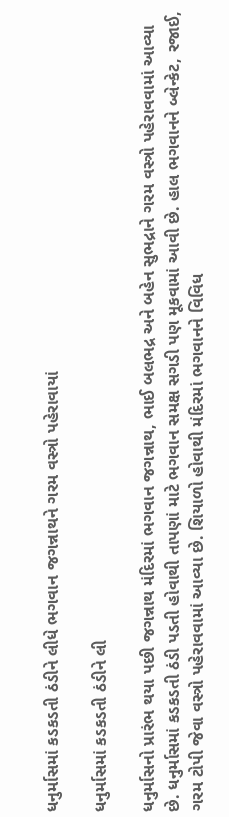ધનુર્માસમાં કડકડતી ઠંડીને લીધે ભગવાન જગન્નાથને ગરમ વસ્ત્રો પહેરાવાયાં

ધનુર્માસમાં કડકડતી ઠંડીને લી

ધનુર્માસનો પ્રારંભ થયા પછી જગન્નાથ મંદિરમાં ભગવાન જગન્નાથ, ભાઈ બલભદ્ર અને બહેન સુભદ્રાને ગરમ વસ્ત્રો પહેરાવવામાં આવ્યા છે. ધનુર્માસમાં કડકડતી ઠંડી પડતી હોવાથી તાપણાં માટે ભગવાન સમક્ષ સગડી પણ મૂકવામાં આવી છે. હાલ ભગવાનને બ્લેન્કેટ, રજાઈ, ગરમ ટોપી જેવા વસ્ત્રો પહેરાવવામાં આવ્યા છે. શિયાળો હોવાથી મંદિરમાં ભગવાનને વિવિધ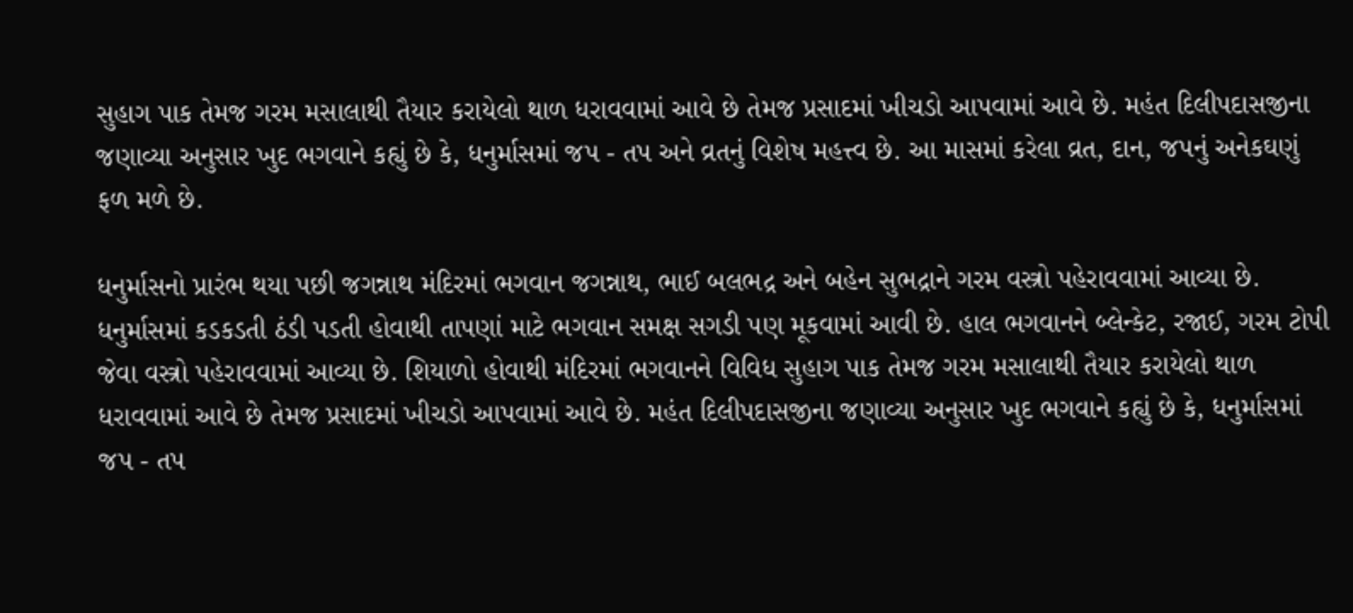સુહાગ પાક તેમજ ગરમ મસાલાથી તૈયાર કરાયેલો થાળ ધરાવવામાં આવે છે તેમજ પ્રસાદમાં ખીચડો આપવામાં આવે છે. મહંત દિલીપદાસજીના જણાવ્યા અનુસાર ખુદ ભગવાને કહ્યું છે કે, ધનુર્માસમાં જપ - તપ અને વ્રતનું વિશેષ મહત્ત્વ છે. આ માસમાં કરેલા વ્રત, દાન, જપનું અનેકઘણું ફળ મળે છે.

ધનુર્માસનો પ્રારંભ થયા પછી જગન્નાથ મંદિરમાં ભગવાન જગન્નાથ, ભાઈ બલભદ્ર અને બહેન સુભદ્રાને ગરમ વસ્ત્રો પહેરાવવામાં આવ્યા છે. ધનુર્માસમાં કડકડતી ઠંડી પડતી હોવાથી તાપણાં માટે ભગવાન સમક્ષ સગડી પણ મૂકવામાં આવી છે. હાલ ભગવાનને બ્લેન્કેટ, રજાઈ, ગરમ ટોપી જેવા વસ્ત્રો પહેરાવવામાં આવ્યા છે. શિયાળો હોવાથી મંદિરમાં ભગવાનને વિવિધ સુહાગ પાક તેમજ ગરમ મસાલાથી તૈયાર કરાયેલો થાળ ધરાવવામાં આવે છે તેમજ પ્રસાદમાં ખીચડો આપવામાં આવે છે. મહંત દિલીપદાસજીના જણાવ્યા અનુસાર ખુદ ભગવાને કહ્યું છે કે, ધનુર્માસમાં જપ - તપ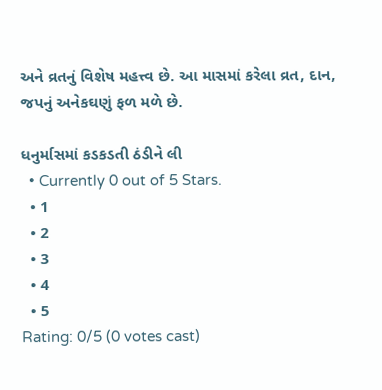અને વ્રતનું વિશેષ મહત્ત્વ છે. આ માસમાં કરેલા વ્રત, દાન, જપનું અનેકઘણું ફળ મળે છે.

ધનુર્માસમાં કડકડતી ઠંડીને લી
  • Currently 0 out of 5 Stars.
  • 1
  • 2
  • 3
  • 4
  • 5
Rating: 0/5 (0 votes cast)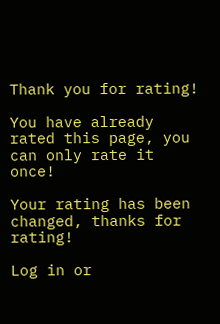Thank you for rating!

You have already rated this page, you can only rate it once!

Your rating has been changed, thanks for rating!

Log in or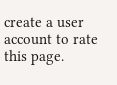create a user account to rate this page.